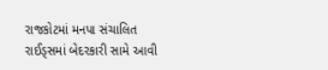રાજકોટમાં મનપા સંચાલિત રાઈડ્સમાં બેદરકારી સામે આવી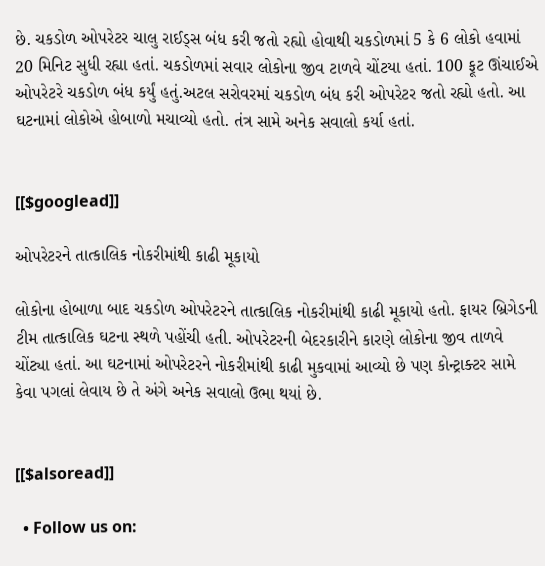છે. ચકડોળ ઓપરેટર ચાલુ રાઈડ્સ બંધ કરી જતો રહ્યો હોવાથી ચકડોળમાં 5 કે 6 લોકો હવામાં 20 મિનિટ સુધી રહ્યા હતાં. ચકડોળમાં સવાર લોકોના જીવ ટાળવે ચોંટયા હતાં. 100 ફૂટ ઊંચાઈએ ઓપરેટરે ચકડોળ બંધ કર્યું હતું.અટલ સરોવરમાં ચકડોળ બંધ કરી ઓપરેટર જતો રહ્યો હતો. આ ઘટનામાં લોકોએ હોબાળો મચાવ્યો હતો. તંત્ર સામે અનેક સવાલો કર્યા હતાં.


[[$googlead]]

ઓપરેટરને તાત્કાલિક નોકરીમાંથી કાઢી મૂકાયો

લોકોના હોબાળા બાદ ચકડોળ ઓપરેટરને તાત્કાલિક નોકરીમાંથી કાઢી મૂકાયો હતો. ફાયર બ્રિગેડની ટીમ તાત્કાલિક ઘટના સ્થળે પહોંચી હતી. ઓપરેટરની બેદરકારીને કારણે લોકોના જીવ તાળવે ચોંટ્યા હતાં. આ ઘટનામાં ઓપરેટરને નોકરીમાંથી કાઢી મુકવામાં આવ્યો છે પણ કોન્ટ્રાક્ટર સામે કેવા પગલાં લેવાય છે તે અંગે અનેક સવાલો ઉભા થયાં છે.


[[$alsoread]]

  • Follow us on: